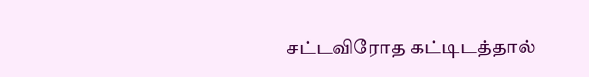சட்டவிரோத கட்டிடத்தால்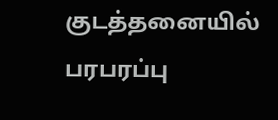குடத்தனையில் பரபரப்பு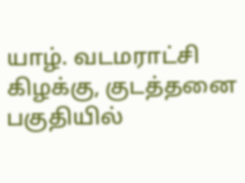யாழ். வடமராட்சி கிழக்கு, குடத்தனை பகுதியில்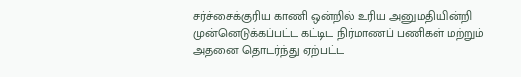சர்ச்சைக்குரிய காணி ஒன்றில் உரிய அனுமதியின்றி முன்னெடுக்கப்பட்ட கட்டிட நிர்மாணப் பணிகள் மற்றும் அதனை தொடர்ந்து ஏற்பட்ட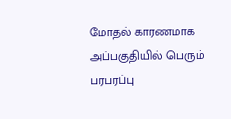மோதல் காரணமாக அப்பகுதியில் பெரும் பரபரப்பு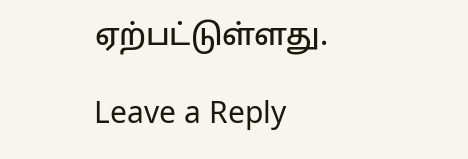ஏற்பட்டுள்ளது.

Leave a Reply